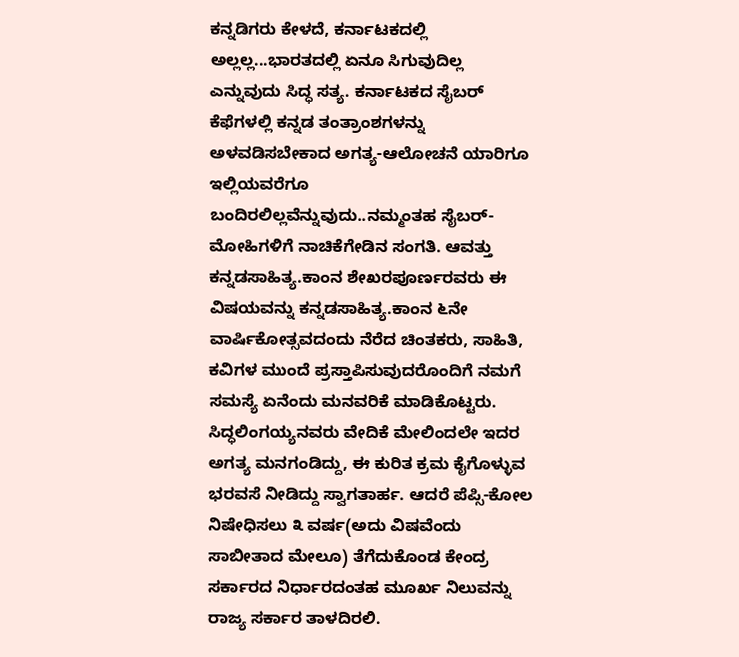ಕನ್ನಡಿಗರು ಕೇಳದೆ, ಕರ್ನಾಟಕದಲ್ಲಿ ಅಲ್ಲಲ್ಲ...ಭಾರತದಲ್ಲಿ ಏನೂ ಸಿಗುವುದಿಲ್ಲ ಎನ್ನುವುದು ಸಿದ್ಧ ಸತ್ಯ. ಕರ್ನಾಟಕದ ಸೈಬರ್ ಕೆಫೆಗಳಲ್ಲಿ ಕನ್ನಡ ತಂತ್ರಾಂಶಗಳನ್ನು ಅಳವಡಿಸಬೇಕಾದ ಅಗತ್ಯ-ಆಲೋಚನೆ ಯಾರಿಗೂ ಇಲ್ಲಿಯವರೆಗೂ ಬಂದಿರಲಿಲ್ಲವೆನ್ನುವುದು..ನಮ್ಮಂತಹ ಸೈಬರ್-ಮೋಹಿಗಳಿಗೆ ನಾಚಿಕೆಗೇಡಿನ ಸಂಗತಿ. ಆವತ್ತು ಕನ್ನಡಸಾಹಿತ್ಯ.ಕಾಂನ ಶೇಖರಪೂರ್ಣರವರು ಈ ವಿಷಯವನ್ನು ಕನ್ನಡಸಾಹಿತ್ಯ.ಕಾಂನ ೬ನೇ ವಾರ್ಷಿಕೋತ್ಸವದಂದು ನೆರೆದ ಚಿಂತಕರು, ಸಾಹಿತಿ, ಕವಿಗಳ ಮುಂದೆ ಪ್ರಸ್ತಾಪಿಸುವುದರೊಂದಿಗೆ ನಮಗೆ ಸಮಸ್ಯೆ ಏನೆಂದು ಮನವರಿಕೆ ಮಾಡಿಕೊಟ್ಟರು. ಸಿದ್ಧಲಿಂಗಯ್ಯನವರು ವೇದಿಕೆ ಮೇಲಿಂದಲೇ ಇದರ ಅಗತ್ಯ ಮನಗಂಡಿದ್ದು, ಈ ಕುರಿತ ಕ್ರಮ ಕೈಗೊಳ್ಳುವ ಭರವಸೆ ನೀಡಿದ್ದು ಸ್ವಾಗತಾರ್ಹ. ಆದರೆ ಪೆಪ್ಸಿ-ಕೋಲ ನಿಷೇಧಿಸಲು ೩ ವರ್ಷ(ಅದು ವಿಷವೆಂದು ಸಾಬೀತಾದ ಮೇಲೂ) ತೆಗೆದುಕೊಂಡ ಕೇಂದ್ರ ಸರ್ಕಾರದ ನಿರ್ಧಾರದಂತಹ ಮೂರ್ಖ ನಿಲುವನ್ನು ರಾಜ್ಯ ಸರ್ಕಾರ ತಾಳದಿರಲಿ.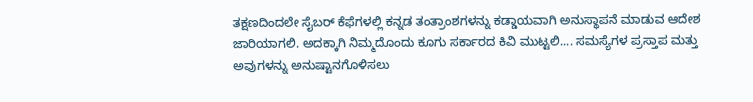ತಕ್ಷಣದಿಂದಲೇ ಸೈಬರ್ ಕೆಫೆಗಳಲ್ಲಿ ಕನ್ನಡ ತಂತ್ರಾಂಶಗಳನ್ನು ಕಡ್ಡಾಯವಾಗಿ ಅನುಸ್ಥಾಪನೆ ಮಾಡುವ ಆದೇಶ ಜಾರಿಯಾಗಲಿ. ಅದಕ್ಕಾಗಿ ನಿಮ್ಮದೊಂದು ಕೂಗು ಸರ್ಕಾರದ ಕಿವಿ ಮುಟ್ಟಲಿ.... ಸಮಸ್ಯೆಗಳ ಪ್ರಸ್ತಾಪ ಮತ್ತು ಅವುಗಳನ್ನು ಅನುಷ್ಟಾನಗೊಳಿಸಲು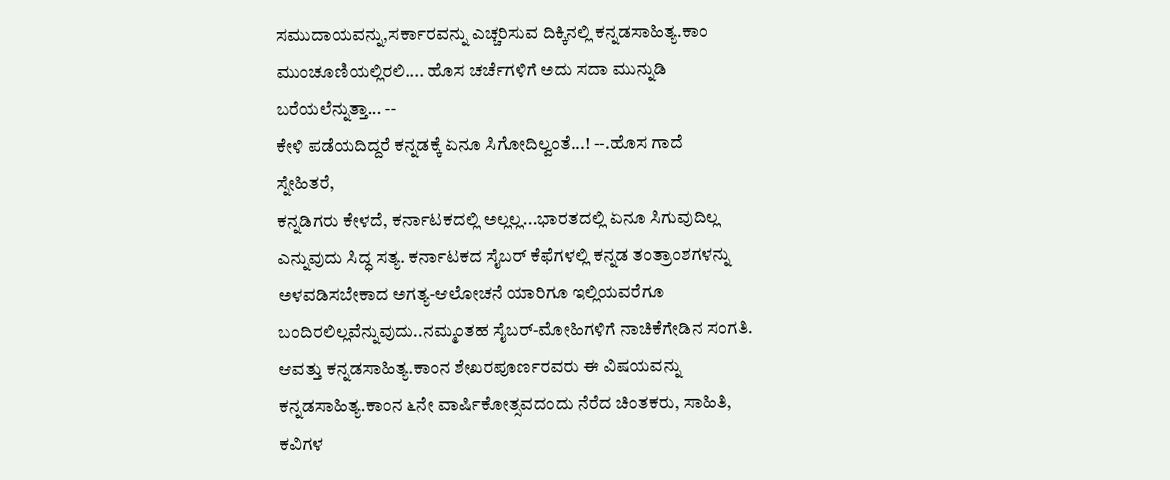ಸಮುದಾಯವನ್ನು,ಸರ್ಕಾರವನ್ನು ಎಚ್ಚರಿಸುವ ದಿಕ್ಕಿನಲ್ಲಿ ಕನ್ನಡಸಾಹಿತ್ಯ.ಕಾಂ ಮುಂಚೂಣಿಯಲ್ಲಿರಲಿ.... ಹೊಸ ಚರ್ಚೆಗಳಿಗೆ ಅದು ಸದಾ ಮುನ್ನುಡಿ ಬರೆಯಲೆನ್ನುತ್ತಾ... --
ಕೇಳಿ ಪಡೆಯದಿದ್ದರೆ ಕನ್ನಡಕ್ಕೆ ಏನೂ ಸಿಗೋದಿಲ್ವಂತೆ...! --.ಹೊಸ ಗಾದೆ
ಸ್ನೇಹಿತರೆ,
ಕನ್ನಡಿಗರು ಕೇಳದೆ, ಕರ್ನಾಟಕದಲ್ಲಿ ಅಲ್ಲಲ್ಲ...ಭಾರತದಲ್ಲಿ ಏನೂ ಸಿಗುವುದಿಲ್ಲ ಎನ್ನುವುದು ಸಿದ್ಧ ಸತ್ಯ. ಕರ್ನಾಟಕದ ಸೈಬರ್ ಕೆಫೆಗಳಲ್ಲಿ ಕನ್ನಡ ತಂತ್ರಾಂಶಗಳನ್ನು ಅಳವಡಿಸಬೇಕಾದ ಅಗತ್ಯ-ಆಲೋಚನೆ ಯಾರಿಗೂ ಇಲ್ಲಿಯವರೆಗೂ ಬಂದಿರಲಿಲ್ಲವೆನ್ನುವುದು..ನಮ್ಮಂತಹ ಸೈಬರ್-ಮೋಹಿಗಳಿಗೆ ನಾಚಿಕೆಗೇಡಿನ ಸಂಗತಿ. ಆವತ್ತು ಕನ್ನಡಸಾಹಿತ್ಯ.ಕಾಂನ ಶೇಖರಪೂರ್ಣರವರು ಈ ವಿಷಯವನ್ನು ಕನ್ನಡಸಾಹಿತ್ಯ.ಕಾಂನ ೬ನೇ ವಾರ್ಷಿಕೋತ್ಸವದಂದು ನೆರೆದ ಚಿಂತಕರು, ಸಾಹಿತಿ, ಕವಿಗಳ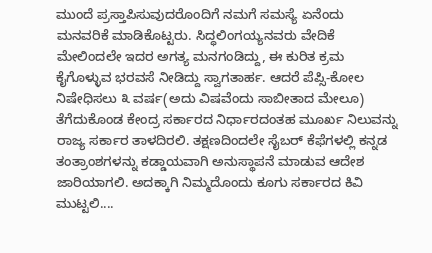ಮುಂದೆ ಪ್ರಸ್ತಾಪಿಸುವುದರೊಂದಿಗೆ ನಮಗೆ ಸಮಸ್ಯೆ ಏನೆಂದು ಮನವರಿಕೆ ಮಾಡಿಕೊಟ್ಟರು. ಸಿದ್ಧಲಿಂಗಯ್ಯನವರು ವೇದಿಕೆ ಮೇಲಿಂದಲೇ ಇದರ ಅಗತ್ಯ ಮನಗಂಡಿದ್ದು, ಈ ಕುರಿತ ಕ್ರಮ ಕೈಗೊಳ್ಳುವ ಭರವಸೆ ನೀಡಿದ್ದು ಸ್ವಾಗತಾರ್ಹ. ಆದರೆ ಪೆಪ್ಸಿ-ಕೋಲ ನಿಷೇಧಿಸಲು ೩ ವರ್ಷ(ಅದು ವಿಷವೆಂದು ಸಾಬೀತಾದ ಮೇಲೂ) ತೆಗೆದುಕೊಂಡ ಕೇಂದ್ರ ಸರ್ಕಾರದ ನಿರ್ಧಾರದಂತಹ ಮೂರ್ಖ ನಿಲುವನ್ನು ರಾಜ್ಯ ಸರ್ಕಾರ ತಾಳದಿರಲಿ. ತಕ್ಷಣದಿಂದಲೇ ಸೈಬರ್ ಕೆಫೆಗಳಲ್ಲಿ ಕನ್ನಡ ತಂತ್ರಾಂಶಗಳನ್ನು ಕಡ್ಡಾಯವಾಗಿ ಅನುಸ್ಥಾಪನೆ ಮಾಡುವ ಆದೇಶ ಜಾರಿಯಾಗಲಿ. ಅದಕ್ಕಾಗಿ ನಿಮ್ಮದೊಂದು ಕೂಗು ಸರ್ಕಾರದ ಕಿವಿ ಮುಟ್ಟಲಿ....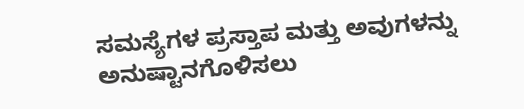ಸಮಸ್ಯೆಗಳ ಪ್ರಸ್ತಾಪ ಮತ್ತು ಅವುಗಳನ್ನು ಅನುಷ್ಟಾನಗೊಳಿಸಲು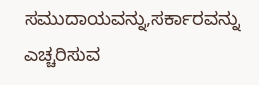ಸಮುದಾಯವನ್ನು,ಸರ್ಕಾರವನ್ನು ಎಚ್ಚರಿಸುವ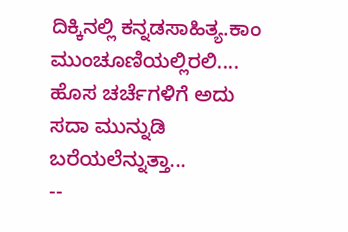ದಿಕ್ಕಿನಲ್ಲಿ ಕನ್ನಡಸಾಹಿತ್ಯ.ಕಾಂ ಮುಂಚೂಣಿಯಲ್ಲಿರಲಿ....
ಹೊಸ ಚರ್ಚೆಗಳಿಗೆ ಅದು ಸದಾ ಮುನ್ನುಡಿ ಬರೆಯಲೆನ್ನುತ್ತಾ...
--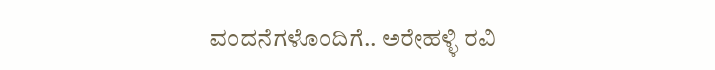ವಂದನೆಗಳೊಂದಿಗೆ.. ಅರೇಹಳ್ಳಿ ರವಿ